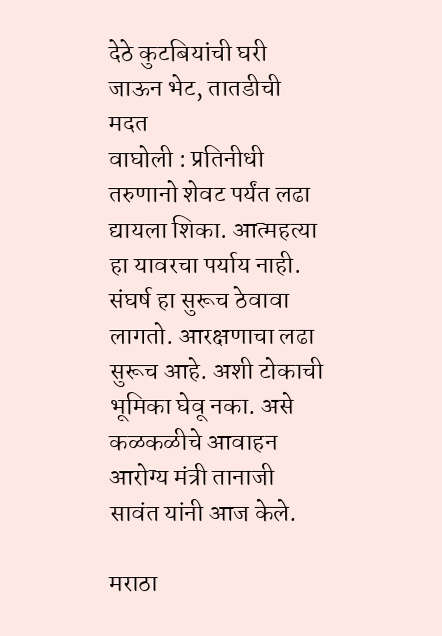देठे कुटबियांची घरी जाऊन भेट, तातडीची मदत
वाघोली : प्रतिनीधी
तरुणानो शेवट पर्यंत लढा द्यायला शिका. आत्महत्या हा यावरचा पर्याय नाही. संघर्ष हा सुरूच ठेवावा लागतो. आरक्षणाचा लढा सुरूच आहे. अशी टोकाची भूमिका घेवू नका. असे कळकळीचे आवाहन आरोग्य मंत्री तानाजी सावंत यांनी आज केले.

मराठा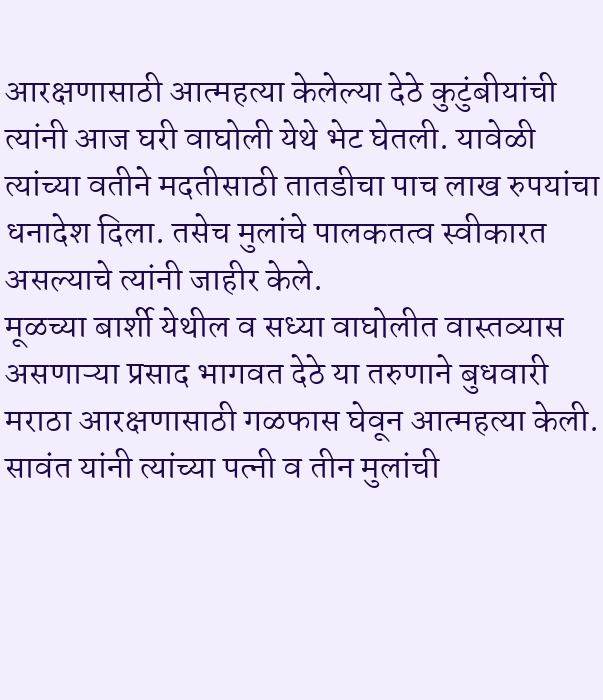आरक्षणासाठी आत्महत्या केलेल्या देठे कुटुंबीयांची त्यांनी आज घरी वाघोली येथे भेट घेतली. यावेळी त्यांच्या वतीने मदतीसाठी तातडीचा पाच लाख रुपयांचा धनादेश दिला. तसेच मुलांचे पालकतत्व स्वीकारत असल्याचे त्यांनी जाहीर केले.
मूळच्या बार्शी येथील व सध्या वाघोलीत वास्तव्यास असणाऱ्या प्रसाद भागवत देठे या तरुणाने बुधवारी मराठा आरक्षणासाठी गळफास घेवून आत्महत्या केली. सावंत यांनी त्यांच्या पत्नी व तीन मुलांची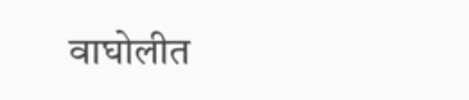वाघोलीत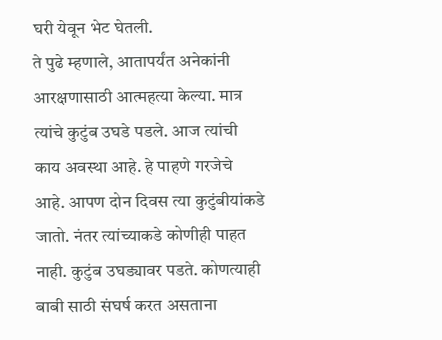घरी येवून भेट घेतली.
ते पुढे म्हणाले, आतापर्यंत अनेकांनी आरक्षणासाठी आत्महत्या केल्या. मात्र त्यांचे कुटुंब उघडे पडले. आज त्यांची काय अवस्था आहे. हे पाहणे गरजेचे आहे. आपण दोन दिवस त्या कुटुंबीयांकडे जातो. नंतर त्यांच्याकडे कोणीही पाहत नाही. कुटुंब उघड्यावर पडते. कोणत्याही बाबी साठी संघर्ष करत असताना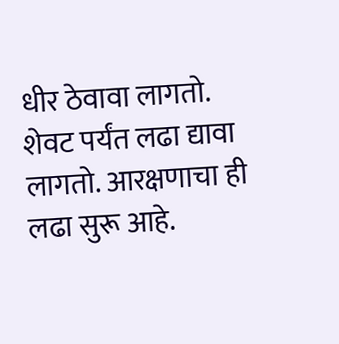धीर ठेवावा लागतो. शेवट पर्यंत लढा द्यावा लागतो. आरक्षणाचा ही लढा सुरू आहे.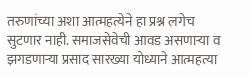तरुणांच्या अशा आत्महत्येने हा प्रश्न लगेच सुटणार नाही. समाजसेवेची आवड असणाऱ्या व झगडणाऱ्या प्रसाद सारख्या योध्याने आत्महत्या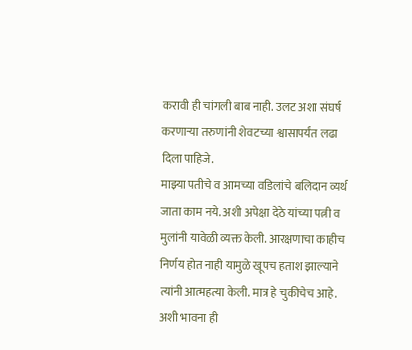करावी ही चांगली बाब नाही. उलट अशा संघर्ष करणाऱ्या तरुणांनी शेवटच्या श्वासापर्यंत लढा दिला पाहिजे.
माझ्या पतीचे व आमच्या वडिलांचे बलिदान व्यर्थ जाता काम नये. अशी अपेक्षा देठे यांच्या पत्नी व मुलांनी यावेळी व्यक्त केली. आरक्षणाचा काहीच निर्णय होत नाही यामुळे खूपच हताश झाल्याने त्यांनी आत्महत्या केली. मात्र हे चुकीचेच आहे. अशी भावना ही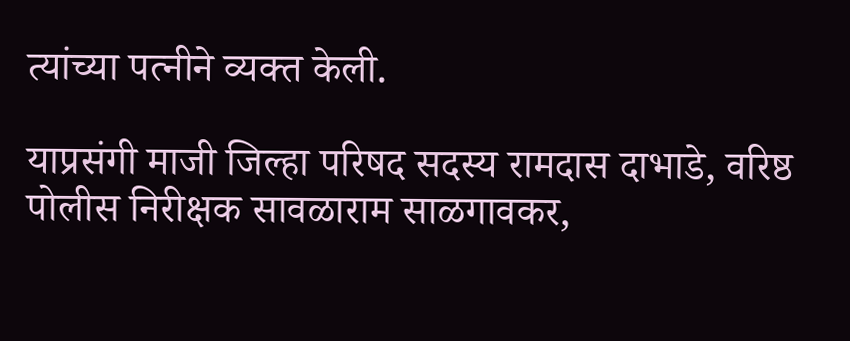त्यांच्या पत्नीने व्यक्त केली.

याप्रसंगी माजी जिल्हा परिषद सदस्य रामदास दाभाडे, वरिष्ठ पोलीस निरीक्षक सावळाराम साळगावकर,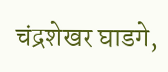चंद्रशेखर घाडगे,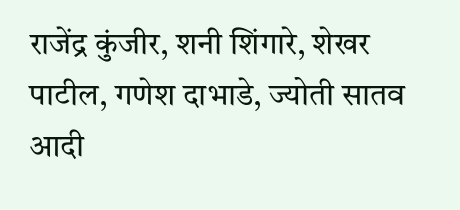राजेंद्र कुंजीर, शनी शिंगारे, शेखर पाटील, गणेश दाभाडे, ज्योती सातव आदी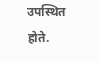उपस्थित होते.